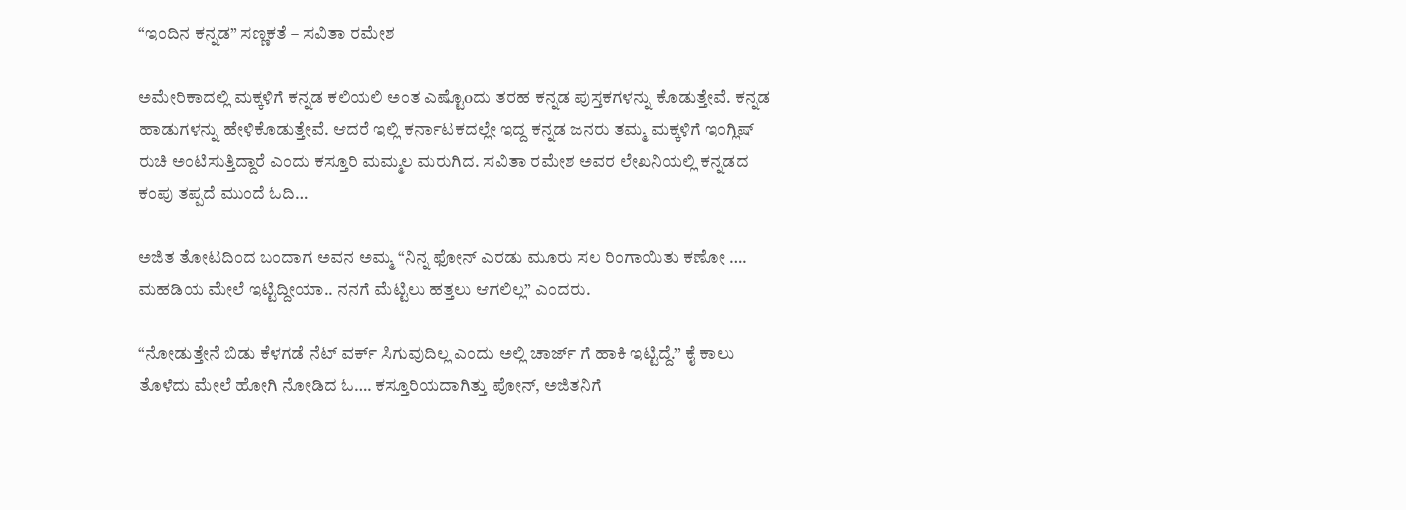“ಇಂದಿನ ಕನ್ನಡ” ಸಣ್ಣಕತೆ – ಸವಿತಾ ರಮೇಶ

ಅಮೇರಿಕಾದಲ್ಲಿ ಮಕ್ಕಳಿಗೆ ಕನ್ನಡ ಕಲಿಯಲಿ ಅಂತ ಎಷ್ಟೊoದು ತರಹ ಕನ್ನಡ ಪುಸ್ತಕಗಳನ್ನು ಕೊಡುತ್ತೇವೆ. ಕನ್ನಡ ಹಾಡುಗಳನ್ನು ಹೇಳಿಕೊಡುತ್ತೇವೆ. ಆದರೆ ಇಲ್ಲಿ ಕರ್ನಾಟಕದಲ್ಲೇ ಇದ್ದ ಕನ್ನಡ ಜನರು ತಮ್ಮ ಮಕ್ಕಳಿಗೆ ಇಂಗ್ಲಿಷ್ ರುಚಿ ಅಂಟಿಸುತ್ತಿದ್ದಾರೆ ಎಂದು ಕಸ್ತೂರಿ ಮಮ್ಮಲ ಮರುಗಿದ. ಸವಿತಾ ರಮೇಶ ಅವರ ಲೇಖನಿಯಲ್ಲಿ ಕನ್ನಡದ ಕಂಪು ತಪ್ಪದೆ ಮುಂದೆ ಓದಿ…

ಅಜಿತ ತೋಟದಿಂದ ಬಂದಾಗ ಅವನ ಅಮ್ಮ “ನಿನ್ನ ಫೋನ್ ಎರಡು ಮೂರು ಸಲ ರಿಂಗಾಯಿತು ಕಣೋ …. ಮಹಡಿಯ ಮೇಲೆ ಇಟ್ಟಿದ್ದೀಯಾ.. ನನಗೆ ಮೆಟ್ಟಿಲು ಹತ್ತಲು ಆಗಲಿಲ್ಲ” ಎಂದರು.

“ನೋಡುತ್ತೇನೆ ಬಿಡು ಕೆಳಗಡೆ ನೆಟ್ ವರ್ಕ್ ಸಿಗುವುದಿಲ್ಲ ಎಂದು ಅಲ್ಲಿ ಚಾರ್ಜ್ ಗೆ ಹಾಕಿ ಇಟ್ಟಿದ್ದೆ.” ಕೈ ಕಾಲು ತೊಳೆದು ಮೇಲೆ ಹೋಗಿ ನೋಡಿದ ಓ…. ಕಸ್ತೂರಿಯದಾಗಿತ್ತು ಪೋನ್, ಅಜಿತನಿಗೆ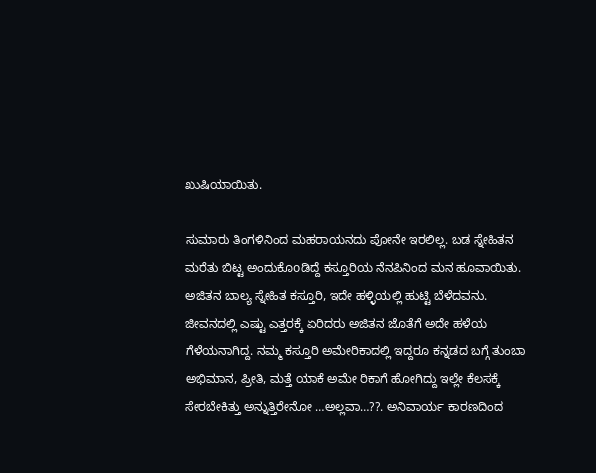ಖುಷಿಯಾಯಿತು.

ಸುಮಾರು ತಿಂಗಳಿನಿಂದ ಮಹರಾಯನದು ಪೋನೇ ಇರಲಿಲ್ಲ. ಬಡ ಸ್ನೇಹಿತನ ಮರೆತು ಬಿಟ್ಟ ಅಂದುಕೊoಡಿದ್ದೆ ಕಸ್ತೂರಿಯ ನೆನಪಿನಿಂದ ಮನ ಹೂವಾಯಿತು. ಅಜಿತನ ಬಾಲ್ಯ ಸ್ನೇಹಿತ ಕಸ್ತೂರಿ, ಇದೇ ಹಳ್ಳಿಯಲ್ಲಿ ಹುಟ್ಟಿ ಬೆಳೆದವನು. ಜೀವನದಲ್ಲಿ ಎಷ್ಟು ಎತ್ತರಕ್ಕೆ ಏರಿದರು ಅಜಿತನ ಜೊತೆಗೆ ಅದೇ ಹಳೆಯ ಗೆಳೆಯನಾಗಿದ್ದ. ನಮ್ಮ ಕಸ್ತೂರಿ ಅಮೇರಿಕಾದಲ್ಲಿ ಇದ್ದರೂ ಕನ್ನಡದ ಬಗ್ಗೆ ತುಂಬಾ ಅಭಿಮಾನ, ಪ್ರೀತಿ, ಮತ್ತೆ ಯಾಕೆ ಅಮೇ ರಿಕಾಗೆ ಹೋಗಿದ್ದು ಇಲ್ಲೇ ಕೆಲಸಕ್ಕೆ ಸೇರಬೇಕಿತ್ತು ಅನ್ನುತ್ತಿರೇನೋ …ಅಲ್ಲವಾ…??. ಅನಿವಾರ್ಯ ಕಾರಣದಿಂದ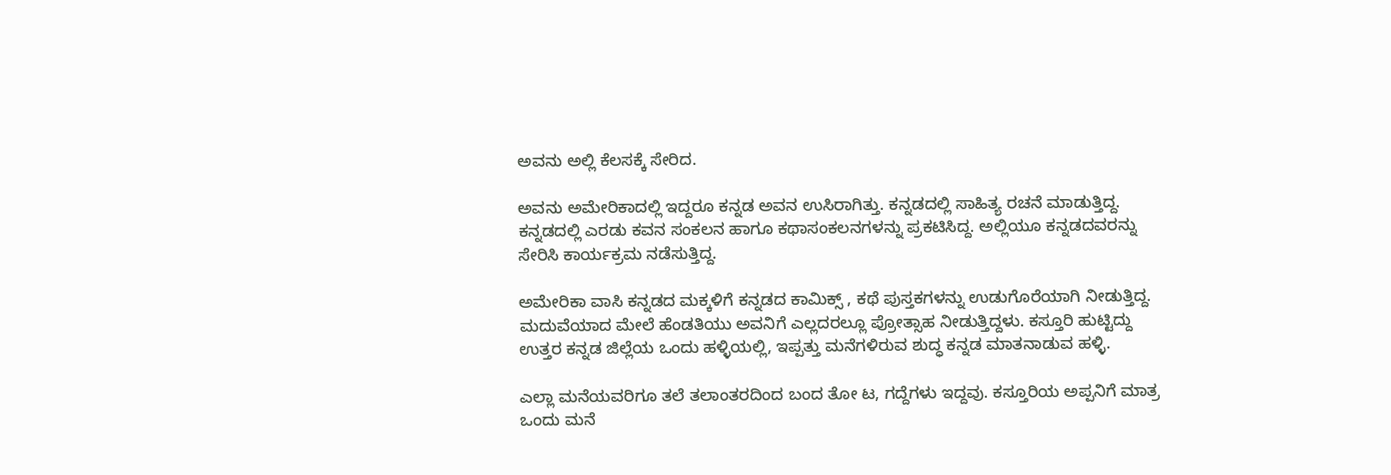ಅವನು ಅಲ್ಲಿ ಕೆಲಸಕ್ಕೆ ಸೇರಿದ.

ಅವನು ಅಮೇರಿಕಾದಲ್ಲಿ ಇದ್ದರೂ ಕನ್ನಡ ಅವನ ಉಸಿರಾಗಿತ್ತು. ಕನ್ನಡದಲ್ಲಿ ಸಾಹಿತ್ಯ ರಚನೆ ಮಾಡುತ್ತಿದ್ದ. ಕನ್ನಡದಲ್ಲಿ ಎರಡು ಕವನ ಸಂಕಲನ ಹಾಗೂ ಕಥಾಸಂಕಲನಗಳನ್ನು ಪ್ರಕಟಿಸಿದ್ದ. ಅಲ್ಲಿಯೂ ಕನ್ನಡದವರನ್ನು ಸೇರಿಸಿ ಕಾರ್ಯಕ್ರಮ ನಡೆಸುತ್ತಿದ್ದ.

ಅಮೇರಿಕಾ ವಾಸಿ ಕನ್ನಡದ ಮಕ್ಕಳಿಗೆ ಕನ್ನಡದ ಕಾಮಿಕ್ಸ್ , ಕಥೆ ಪುಸ್ತಕಗಳನ್ನು ಉಡುಗೊರೆಯಾಗಿ ನೀಡುತ್ತಿದ್ದ. ಮದುವೆಯಾದ ಮೇಲೆ ಹೆಂಡತಿಯು ಅವನಿಗೆ ಎಲ್ಲದರಲ್ಲೂ ಪ್ರೋತ್ಸಾಹ ನೀಡುತ್ತಿದ್ದಳು. ಕಸ್ತೂರಿ ಹುಟ್ಟಿದ್ದು ಉತ್ತರ ಕನ್ನಡ ಜಿಲ್ಲೆಯ ಒಂದು ಹಳ್ಳಿಯಲ್ಲಿ, ಇಪ್ಪತ್ತು ಮನೆಗಳಿರುವ ಶುದ್ಧ ಕನ್ನಡ ಮಾತನಾಡುವ ಹಳ್ಳಿ.

ಎಲ್ಲಾ ಮನೆಯವರಿಗೂ ತಲೆ ತಲಾಂತರದಿಂದ ಬಂದ ತೋ ಟ, ಗದ್ದೆಗಳು ಇದ್ದವು. ಕಸ್ತೂರಿಯ ಅಪ್ಪನಿಗೆ ಮಾತ್ರ ಒಂದು ಮನೆ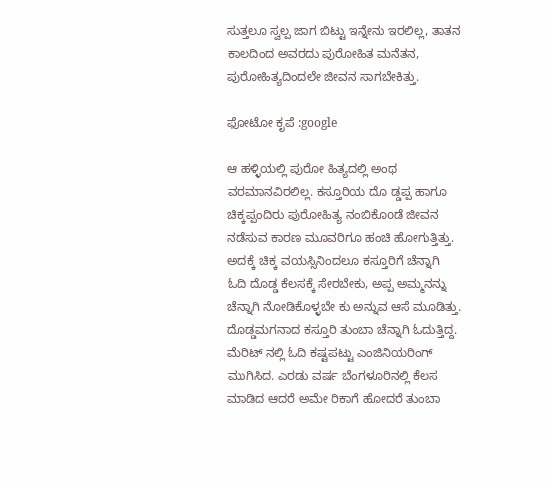ಸುತ್ತಲೂ ಸ್ವಲ್ಪ ಜಾಗ ಬಿಟ್ಟು ಇನ್ನೇನು ಇರಲಿಲ್ಲ, ತಾತನ ಕಾಲದಿಂದ ಅವರದು ಪುರೋಹಿತ ಮನೆತನ, ಪುರೋಹಿತ್ಯದಿಂದಲೇ ಜೀವನ ಸಾಗಬೇಕಿತ್ತು.

ಫೋಟೋ ಕೃಪೆ :google

ಆ ಹಳ್ಳಿಯಲ್ಲಿ ಪುರೋ ಹಿತ್ಯದಲ್ಲಿ ಅಂಥ ವರಮಾನವಿರಲಿಲ್ಲ. ಕಸ್ತೂರಿಯ ದೊ ಡ್ಡಪ್ಪ ಹಾಗೂ ಚಿಕ್ಕಪ್ಪಂದಿರು ಪುರೋಹಿತ್ಯ ನಂಬಿಕೊoಡೆ ಜೀವನ ನಡೆಸುವ ಕಾರಣ ಮೂವರಿಗೂ ಹಂಚಿ ಹೋಗುತ್ತಿತ್ತು. ಅದಕ್ಕೆ ಚಿಕ್ಕ ವಯಸ್ಸಿನಿಂದಲೂ ಕಸ್ತೂರಿಗೆ ಚೆನ್ನಾಗಿ ಓದಿ ದೊಡ್ಡ ಕೆಲಸಕ್ಕೆ ಸೇರಬೇಕು, ಅಪ್ಪ ಅಮ್ಮನನ್ನು ಚೆನ್ನಾಗಿ ನೋಡಿಕೊಳ್ಳಬೇ ಕು ಅನ್ನುವ ಆಸೆ ಮೂಡಿತ್ತು.
ದೊಡ್ಡಮಗನಾದ ಕಸ್ತೂರಿ ತುಂಬಾ ಚೆನ್ನಾಗಿ ಓದುತ್ತಿದ್ದ. ಮೆರಿಟ್ ನಲ್ಲಿ ಓದಿ ಕಷ್ಟಪಟ್ಟು ಎಂಜಿನಿಯರಿಂಗ್ ಮುಗಿಸಿದ. ಎರಡು ವರ್ಷ ಬೆಂಗಳೂರಿನಲ್ಲಿ ಕೆಲಸ ಮಾಡಿದ ಆದರೆ ಅಮೇ ರಿಕಾಗೆ ಹೋದರೆ ತುಂಬಾ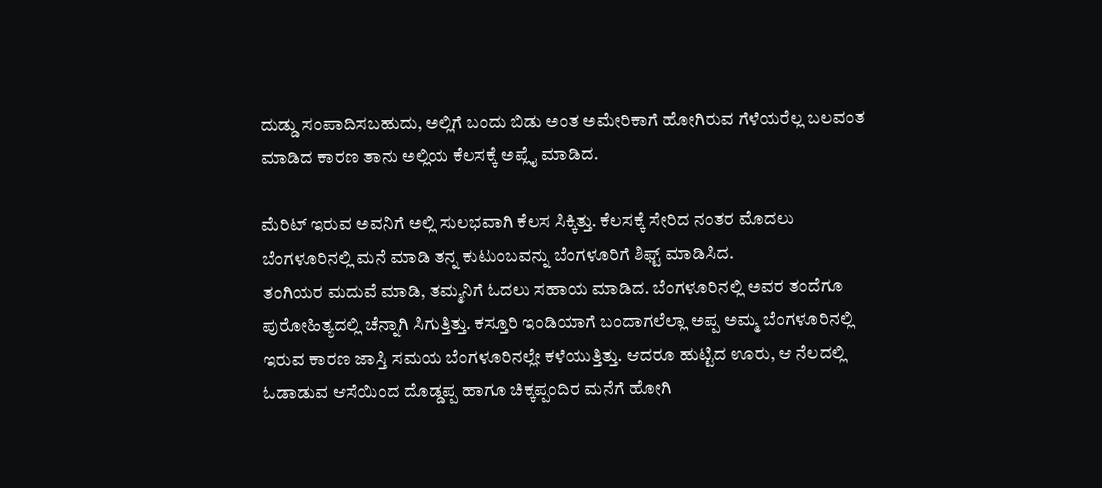ದುಡ್ಡು ಸಂಪಾದಿಸಬಹುದು, ಅಲ್ಲಿಗೆ ಬಂದು ಬಿಡು ಅಂತ ಅಮೇರಿಕಾಗೆ ಹೋಗಿರುವ ಗೆಳೆಯರೆಲ್ಲ ಬಲವಂತ ಮಾಡಿದ ಕಾರಣ ತಾನು ಅಲ್ಲಿಯ ಕೆಲಸಕ್ಕೆ ಅಪ್ಲೈ ಮಾಡಿದ.

ಮೆರಿಟ್ ಇರುವ ಅವನಿಗೆ ಅಲ್ಲಿ ಸುಲಭವಾಗಿ ಕೆಲಸ ಸಿಕ್ಕಿತ್ತು. ಕೆಲಸಕ್ಕೆ ಸೇರಿದ ನಂತರ ಮೊದಲು ಬೆಂಗಳೂರಿನಲ್ಲಿ ಮನೆ ಮಾಡಿ ತನ್ನ ಕುಟುಂಬವನ್ನು ಬೆಂಗಳೂರಿಗೆ ಶಿಫ್ಟ್ ಮಾಡಿಸಿದ.
ತಂಗಿಯರ ಮದುವೆ ಮಾಡಿ, ತಮ್ಮನಿಗೆ ಓದಲು ಸಹಾಯ ಮಾಡಿದ. ಬೆಂಗಳೂರಿನಲ್ಲಿ ಅವರ ತಂದೆಗೂ ಪುರೋಹಿತ್ಯದಲ್ಲಿ ಚೆನ್ನಾಗಿ ಸಿಗುತ್ತಿತ್ತು. ಕಸ್ತೂರಿ ಇಂಡಿಯಾಗೆ ಬಂದಾಗಲೆಲ್ಲಾ ಅಪ್ಪ ಅಮ್ಮ ಬೆಂಗಳೂರಿನಲ್ಲಿ ಇರುವ ಕಾರಣ ಜಾಸ್ತಿ ಸಮಯ ಬೆಂಗಳೂರಿನಲ್ಲೇ ಕಳೆಯುತ್ತಿತ್ತು. ಆದರೂ ಹುಟ್ಟಿದ ಊರು, ಆ ನೆಲದಲ್ಲಿ ಓಡಾಡುವ ಆಸೆಯಿಂದ ದೊಡ್ಡಪ್ಪ ಹಾಗೂ ಚಿಕ್ಕಪ್ಪಂದಿರ ಮನೆಗೆ ಹೋಗಿ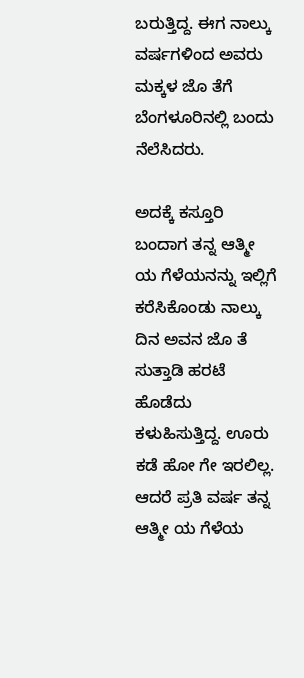ಬರುತ್ತಿದ್ದ. ಈಗ ನಾಲ್ಕು ವರ್ಷಗಳಿಂದ ಅವರು ಮಕ್ಕಳ ಜೊ ತೆಗೆ ಬೆಂಗಳೂರಿನಲ್ಲಿ ಬಂದು ನೆಲೆಸಿದರು.

ಅದಕ್ಕೆ ಕಸ್ತೂರಿ ಬಂದಾಗ ತನ್ನ ಆತ್ಮೀ ಯ ಗೆಳೆಯನನ್ನು ಇಲ್ಲಿಗೆ ಕರೆಸಿಕೊಂಡು ನಾಲ್ಕು ದಿನ ಅವನ ಜೊ ತೆ ಸುತ್ತಾಡಿ ಹರಟೆ ಹೊಡೆದು ಕಳುಹಿಸುತ್ತಿದ್ದ. ಊರು ಕಡೆ ಹೋ ಗೇ ಇರಲಿಲ್ಲ.
ಆದರೆ ಪ್ರತಿ ವರ್ಷ ತನ್ನ ಆತ್ಮೀ ಯ ಗೆಳೆಯ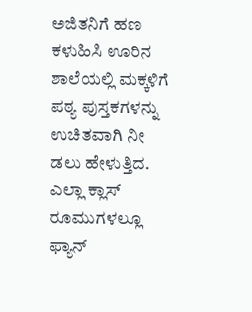ಅಜಿತನಿಗೆ ಹಣ ಕಳುಹಿಸಿ ಊರಿನ ಶಾಲೆಯಲ್ಲಿ ಮಕ್ಕಳಿಗೆ ಪಠ್ಯ ಪುಸ್ತಕಗಳನ್ನು ಉಚಿತವಾಗಿ ನೀ ಡಲು ಹೇಳುತ್ತಿದ. ಎಲ್ಲಾ ಕ್ಲಾಸ್ ರೂಮುಗಳಲ್ಲೂ ಫ್ಯಾನ್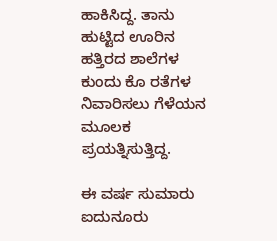ಹಾಕಿಸಿದ್ದ. ತಾನು ಹುಟ್ಟಿದ ಊರಿನ ಹತ್ತಿರದ ಶಾಲೆಗಳ ಕುಂದು ಕೊ ರತೆಗಳ ನಿವಾರಿಸಲು ಗೆಳೆಯನ ಮೂಲಕ ಪ್ರಯತ್ನಿಸುತ್ತಿದ್ದ.

ಈ ವರ್ಷ ಸುಮಾರು ಐದುನೂರು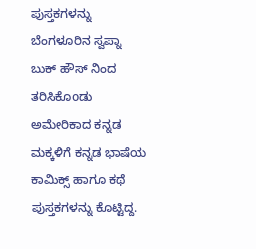ಪುಸ್ತಕಗಳನ್ನು ಬೆಂಗಳೂರಿನ ಸ್ವಪ್ನಾ ಬುಕ್ ಹೌಸ್ ನಿಂದ ತರಿಸಿಕೊoಡು ಅಮೇರಿಕಾದ ಕನ್ನಡ ಮಕ್ಕಳಿಗೆ ಕನ್ನಡ ಭಾಷೆಯ ಕಾಮಿಕ್ಸ್ ಹಾಗೂ ಕಥೆ ಪುಸ್ತಕಗಳನ್ನು ಕೊಟ್ಟಿದ್ದ.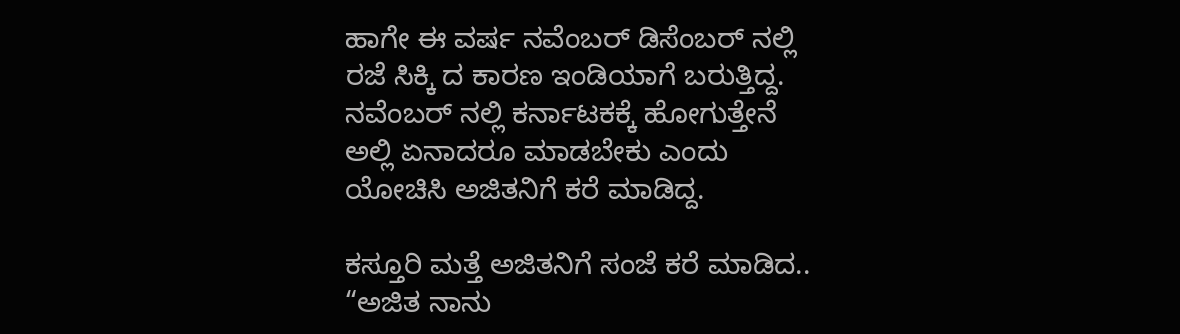ಹಾಗೇ ಈ ವರ್ಷ ನವೆಂಬರ್ ಡಿಸೆಂಬರ್ ನಲ್ಲಿ ರಜೆ ಸಿಕ್ಕಿ ದ ಕಾರಣ ಇಂಡಿಯಾಗೆ ಬರುತ್ತಿದ್ದ. ನವೆಂಬರ್ ನಲ್ಲಿ ಕರ್ನಾಟಕಕ್ಕೆ ಹೋಗುತ್ತೇನೆ ಅಲ್ಲಿ ಏನಾದರೂ ಮಾಡಬೇಕು ಎಂದು ಯೋಚಿಸಿ ಅಜಿತನಿಗೆ ಕರೆ ಮಾಡಿದ್ದ.

ಕಸ್ತೂರಿ ಮತ್ತೆ ಅಜಿತನಿಗೆ ಸಂಜೆ ಕರೆ ಮಾಡಿದ.. “ಅಜಿತ ನಾನು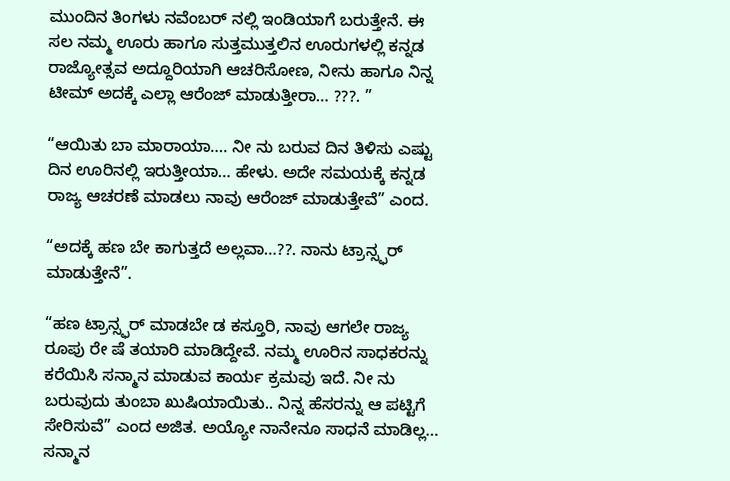ಮುಂದಿನ ತಿಂಗಳು ನವೆಂಬರ್ ನಲ್ಲಿ ಇಂಡಿಯಾಗೆ ಬರುತ್ತೇನೆ. ಈ ಸಲ ನಮ್ಮ ಊರು ಹಾಗೂ ಸುತ್ತಮುತ್ತಲಿನ ಊರುಗಳಲ್ಲಿ ಕನ್ನಡ ರಾಜ್ಯೋತ್ಸವ ಅದ್ದೂರಿಯಾಗಿ ಆಚರಿಸೋಣ, ನೀನು ಹಾಗೂ ನಿನ್ನ ಟೀಮ್ ಅದಕ್ಕೆ ಎಲ್ಲಾ ಆರೆಂಜ್ ಮಾಡುತ್ತೀರಾ… ???. ”

“ಆಯಿತು ಬಾ ಮಾರಾಯಾ…. ನೀ ನು ಬರುವ ದಿನ ತಿಳಿಸು ಎಷ್ಟು ದಿನ ಊರಿನಲ್ಲಿ ಇರುತ್ತೀಯಾ… ಹೇಳು. ಅದೇ ಸಮಯಕ್ಕೆ ಕನ್ನಡ ರಾಜ್ಯ ಆಚರಣೆ ಮಾಡಲು ನಾವು ಆರೆಂಜ್ ಮಾಡುತ್ತೇವೆ” ಎಂದ.

“ಅದಕ್ಕೆ ಹಣ ಬೇ ಕಾಗುತ್ತದೆ ಅಲ್ಲವಾ…??. ನಾನು ಟ್ರಾನ್ಸ್ಫರ್ ಮಾಡುತ್ತೇನೆ”.

“ಹಣ ಟ್ರಾನ್ಸ್ಫರ್ ಮಾಡಬೇ ಡ ಕಸ್ತೂರಿ, ನಾವು ಆಗಲೇ ರಾಜ್ಯ ರೂಪು ರೇ ಷೆ ತಯಾರಿ ಮಾಡಿದ್ದೇವೆ. ನಮ್ಮ ಊರಿನ ಸಾಧಕರನ್ನು ಕರೆಯಿಸಿ ಸನ್ಮಾನ ಮಾಡುವ ಕಾರ್ಯ ಕ್ರಮವು ಇದೆ. ನೀ ನು ಬರುವುದು ತುಂಬಾ ಖುಷಿಯಾಯಿತು.. ನಿನ್ನ ಹೆಸರನ್ನು ಆ ಪಟ್ಟಿಗೆ ಸೇರಿಸುವೆ” ಎಂದ ಅಜಿತ. ಅಯ್ಯೋ ನಾನೇನೂ ಸಾಧನೆ ಮಾಡಿಲ್ಲ… ಸನ್ಮಾನ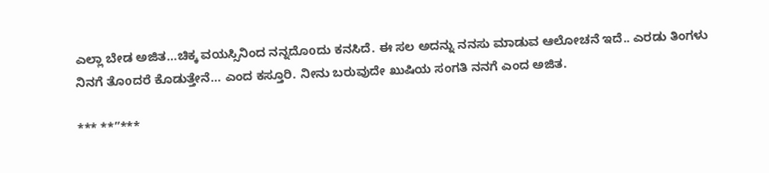ಎಲ್ಲಾ ಬೇಡ ಅಜಿತ…ಚಿಕ್ಕ ವಯಸ್ಸಿನಿಂದ ನನ್ನದೊoದು ಕನಸಿದೆ. ಈ ಸಲ ಅದನ್ನು ನನಸು ಮಾಡುವ ಆಲೋಚನೆ ಇದೆ.. ಎರಡು ತಿಂಗಳು ನಿನಗೆ ತೊoದರೆ ಕೊಡುತ್ತೇನೆ… ಎಂದ ಕಸ್ತೂರಿ. ನೀನು ಬರುವುದೇ ಖುಷಿಯ ಸಂಗತಿ ನನಗೆ ಎಂದ ಅಜಿತ.

*** **”***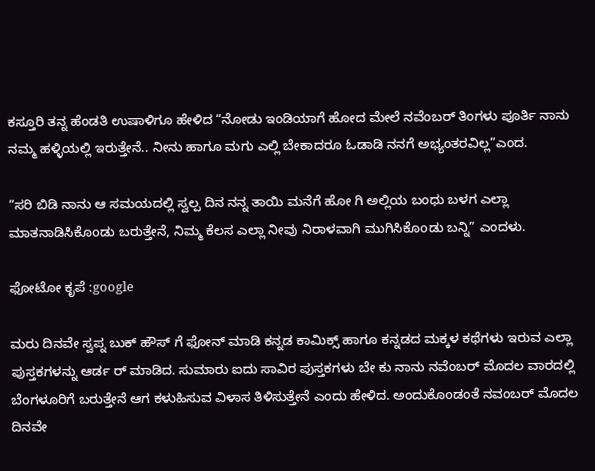ಕಸ್ತೂರಿ ತನ್ನ ಹೆಂಡತಿ ಉಷಾಳಿಗೂ ಹೇಳಿದ “ನೋಡು ಇಂಡಿಯಾಗೆ ಹೋದ ಮೇಲೆ ನವೆಂಬರ್ ತಿಂಗಳು ಪೂರ್ತಿ ನಾನು ನಮ್ಮ ಹಳ್ಳಿಯಲ್ಲಿ ಇರುತ್ತೇನೆ.. ನೀನು ಹಾಗೂ ಮಗು ಎಲ್ಲಿ ಬೇಕಾದರೂ ಓಡಾಡಿ ನನಗೆ ಅಭ್ಯಂತರವಿಲ್ಲ”ಎಂದ.

“ಸರಿ ಬಿಡಿ ನಾನು ಆ ಸಮಯದಲ್ಲಿ ಸ್ವಲ್ಪ ದಿನ ನನ್ನ ತಾಯಿ ಮನೆಗೆ ಹೋ ಗಿ ಅಲ್ಲಿಯ ಬಂಧು ಬಳಗ ಎಲ್ಲಾ ಮಾತನಾಡಿಸಿಕೊoಡು ಬರುತ್ತೇನೆ, ನಿಮ್ಮ ಕೆಲಸ ಎಲ್ಲಾ ನೀವು ನಿರಾಳವಾಗಿ ಮುಗಿಸಿಕೊoಡು ಬನ್ನಿ” ಎಂದಳು.

ಫೋಟೋ ಕೃಪೆ :google

ಮರು ದಿನವೇ ಸ್ವಪ್ನ ಬುಕ್ ಹೌಸ್ ಗೆ ಫೋನ್ ಮಾಡಿ ಕನ್ನಡ ಕಾಮಿಕ್ಸ್ ಹಾಗೂ ಕನ್ನಡದ ಮಕ್ಕಳ ಕಥೆಗಳು ಇರುವ ಎಲ್ಲಾ ಪುಸ್ತಕಗಳನ್ನು ಆರ್ಡ ರ್ ಮಾಡಿದ. ಸುಮಾರು ಐದು ಸಾವಿರ ಪುಸ್ತಕಗಳು ಬೇ ಕು ನಾನು ನವೆಂಬರ್ ಮೊದಲ ವಾರದಲ್ಲಿ ಬೆಂಗಳೂರಿಗೆ ಬರುತ್ತೇನೆ ಆಗ ಕಳುಹಿಸುವ ವಿಳಾಸ ತಿಳಿಸುತ್ತೇನೆ ಎಂದು ಹೇಳಿದ. ಅಂದುಕೊoಡಂತೆ ನವಂಬರ್ ಮೊದಲ ದಿನವೇ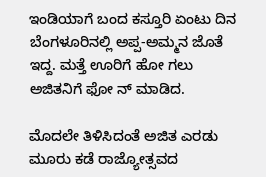ಇಂಡಿಯಾಗೆ ಬಂದ ಕಸ್ತೂರಿ ಏಂಟು ದಿನ ಬೆಂಗಳೂರಿನಲ್ಲಿ ಅಪ್ಪ-ಅಮ್ಮನ ಜೊತೆ ಇದ್ದ. ಮತ್ತೆ ಊರಿಗೆ ಹೋ ಗಲು ಅಜಿತನಿಗೆ ಫೋ ನ್ ಮಾಡಿದ.

ಮೊದಲೇ ತಿಳಿಸಿದಂತೆ ಅಜಿತ ಎರಡು ಮೂರು ಕಡೆ ರಾಜ್ಯೋತ್ಸವದ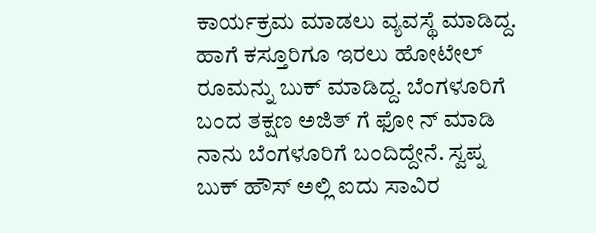ಕಾರ್ಯಕ್ರಮ ಮಾಡಲು ವ್ಯವಸ್ಥೆ ಮಾಡಿದ್ದ. ಹಾಗೆ ಕಸ್ತೂರಿಗೂ ಇರಲು ಹೋಟೇಲ್ ರೂಮನ್ನು ಬುಕ್ ಮಾಡಿದ್ದ. ಬೆಂಗಳೂರಿಗೆ ಬಂದ ತಕ್ಷಣ ಅಜಿತ್ ಗೆ ಫೋ ನ್ ಮಾಡಿ ನಾನು ಬೆಂಗಳೂರಿಗೆ ಬಂದಿದ್ದೇನೆ. ಸ್ವಪ್ನ ಬುಕ್ ಹೌಸ್ ಅಲ್ಲಿ ಐದು ಸಾವಿರ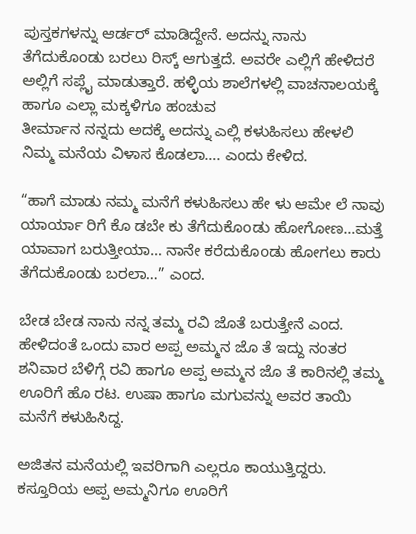ಪುಸ್ತಕಗಳನ್ನು ಆರ್ಡರ್ ಮಾಡಿದ್ದೇನೆ. ಅದನ್ನು ನಾನು ತೆಗೆದುಕೊoಡು ಬರಲು ರಿಸ್ಕ್ ಆಗುತ್ತದೆ. ಅವರೇ ಎಲ್ಲಿಗೆ ಹೇಳಿದರೆ ಅಲ್ಲಿಗೆ ಸಪ್ಲೈ ಮಾಡುತ್ತಾರೆ. ಹಳ್ಳಿಯ ಶಾಲೆಗಳಲ್ಲಿ ವಾಚನಾಲಯಕ್ಕೆ ಹಾಗೂ ಎಲ್ಲಾ ಮಕ್ಕಳಿಗೂ ಹಂಚುವ
ತೀರ್ಮಾನ ನನ್ನದು ಅದಕ್ಕೆ ಅದನ್ನು ಎಲ್ಲಿ ಕಳುಹಿಸಲು ಹೇಳಲಿ ನಿಮ್ಮ ಮನೆಯ ವಿಳಾಸ ಕೊಡಲಾ…. ಎಂದು ಕೇಳಿದ.

“ಹಾಗೆ ಮಾಡು ನಮ್ಮ ಮನೆಗೆ ಕಳುಹಿಸಲು ಹೇ ಳು ಆಮೇ ಲೆ ನಾವು ಯಾರ್ಯಾ ರಿಗೆ ಕೊ ಡಬೇ ಕು ತೆಗೆದುಕೊoಡು ಹೋಗೋಣ…ಮತ್ತೆ ಯಾವಾಗ ಬರುತ್ತೀಯಾ… ನಾನೇ ಕರೆದುಕೊoಡು ಹೋಗಲು ಕಾರು ತೆಗೆದುಕೊoಡು ಬರಲಾ…” ಎಂದ.

ಬೇಡ ಬೇಡ ನಾನು ನನ್ನ ತಮ್ಮ ರವಿ ಜೊತೆ ಬರುತ್ತೇನೆ ಎಂದ. ಹೇಳಿದಂತೆ ಒಂದು ವಾರ ಅಪ್ಪ ಅಮ್ಮನ ಜೊ ತೆ ಇದ್ದು ನಂತರ ಶನಿವಾರ ಬೆಳಿಗ್ಗೆ ರವಿ ಹಾಗೂ ಅಪ್ಪ ಅಮ್ಮನ ಜೊ ತೆ ಕಾರಿನಲ್ಲಿ ತಮ್ಮ ಊರಿಗೆ ಹೊ ರಟ. ಉಷಾ ಹಾಗೂ ಮಗುವನ್ನು ಅವರ ತಾಯಿ ಮನೆಗೆ ಕಳುಹಿಸಿದ್ದ.

ಅಜಿತನ ಮನೆಯಲ್ಲಿ ಇವರಿಗಾಗಿ ಎಲ್ಲರೂ ಕಾಯುತ್ತಿದ್ದರು. ಕಸ್ತೂರಿಯ ಅಪ್ಪ ಅಮ್ಮನಿಗೂ ಊರಿಗೆ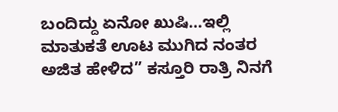ಬಂದಿದ್ದು ಏನೋ ಖುಷಿ…ಇಲ್ಲಿ ಮಾತುಕತೆ ಊಟ ಮುಗಿದ ನಂತರ
ಅಜಿತ ಹೇಳಿದ” ಕಸ್ತೂರಿ ರಾತ್ರಿ ನಿನಗೆ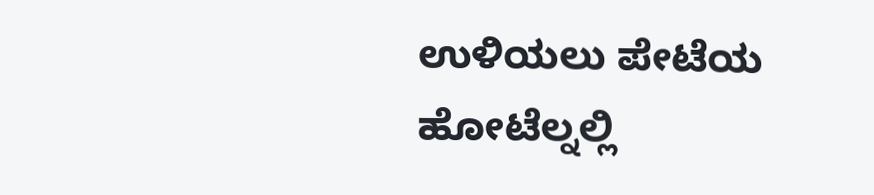ಉಳಿಯಲು ಪೇಟೆಯ ಹೋಟೆಲ್ನಲ್ಲಿ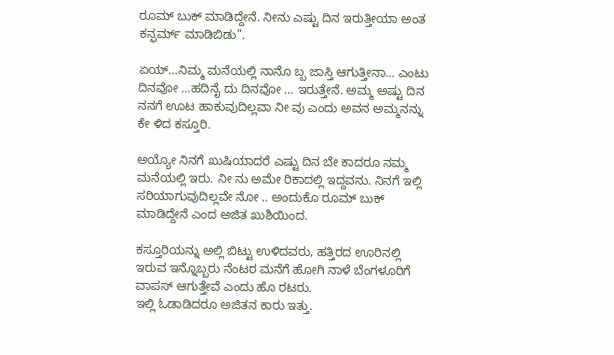ರೂಮ್ ಬುಕ್ ಮಾಡಿದ್ದೇನೆ. ನೀನು ಎಷ್ಟು ದಿನ ಇರುತ್ತೀಯಾ ಅಂತ ಕನ್ಫರ್ಮ್ ಮಾಡಿಬಿಡು”.

ಏಯ್…ನಿಮ್ಮ ಮನೆಯಲ್ಲಿ ನಾನೊ ಬ್ಬ ಜಾಸ್ತಿ ಆಗುತ್ತೀನಾ… ಎಂಟು ದಿನವೋ …ಹದಿನೈ ದು ದಿನವೋ … ಇರುತ್ತೇನೆ. ಅಮ್ಮ ಅಷ್ಟು ದಿನ ನನಗೆ ಊಟ ಹಾಕುವುದಿಲ್ಲವಾ ನೀ ವು ಎಂದು ಅವನ ಅಮ್ಮನನ್ನು ಕೇ ಳಿದ ಕಸ್ತೂರಿ.

ಅಯ್ಯೋ ನಿನಗೆ ಖುಷಿಯಾದರೆ ಎಷ್ಟು ದಿನ ಬೇ ಕಾದರೂ ನಮ್ಮ ಮನೆಯಲ್ಲಿ ಇರು. ನೀ ನು ಅಮೇ ರಿಕಾದಲ್ಲಿ ಇದ್ದವನು. ನಿನಗೆ ಇಲ್ಲಿ ಸರಿಯಾಗುವುದಿಲ್ಲವೇ ನೋ .. ಅಂದುಕೊ ರೂಮ್ ಬುಕ್ ಮಾಡಿದ್ದೇನೆ ಎಂದ ಅಜಿತ ಖುಶಿಯಿಂದ.

ಕಸ್ತೂರಿಯನ್ನು ಅಲ್ಲಿ ಬಿಟ್ಟು ಉಳಿದವರು, ಹತ್ತಿರದ ಊರಿನಲ್ಲಿ ಇರುವ ಇನ್ನೊಬ್ಬರು ನೆಂಟರ ಮನೆಗೆ ಹೋಗಿ ನಾಳೆ ಬೆಂಗಳೂರಿಗೆ ವಾಪಸ್ ಆಗುತ್ತೇವೆ ಎಂದು ಹೊ ರಟರು.
ಇಲ್ಲಿ ಓಡಾಡಿದರೂ ಅಜಿತನ ಕಾರು ಇತ್ತು.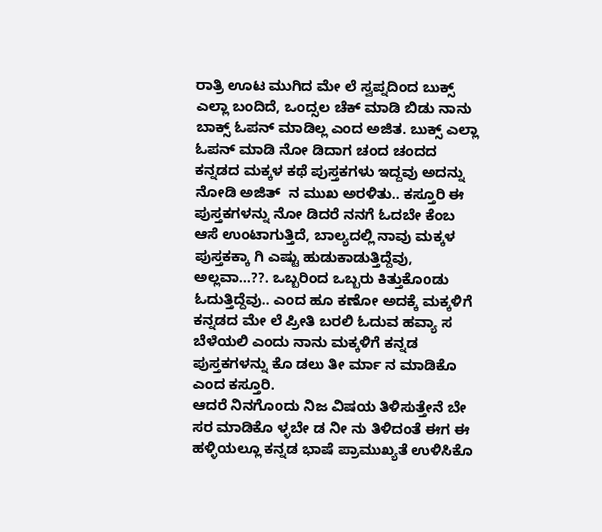ರಾತ್ರಿ ಊಟ ಮುಗಿದ ಮೇ ಲೆ ಸ್ವಪ್ನದಿಂದ ಬುಕ್ಸ್ ಎಲ್ಲಾ ಬಂದಿದೆ, ಒಂದ್ಸಲ ಚೆಕ್ ಮಾಡಿ ಬಿಡು ನಾನು ಬಾಕ್ಸ್ ಓಪನ್ ಮಾಡಿಲ್ಲ ಎಂದ ಅಜಿತ. ಬುಕ್ಸ್ ಎಲ್ಲಾ ಓಪನ್ ಮಾಡಿ ನೋ ಡಿದಾಗ ಚಂದ ಚಂದದ ಕನ್ನಡದ ಮಕ್ಕಳ ಕಥೆ ಪುಸ್ತಕಗಳು ಇದ್ದವು ಅದನ್ನು ನೋಡಿ ಅಜಿತ್  ನ ಮುಖ ಅರಳಿತು.. ಕಸ್ತೂರಿ ಈ ಪುಸ್ತಕಗಳನ್ನು ನೋ ಡಿದರೆ ನನಗೆ ಓದಬೇ ಕೆಂಬ ಆಸೆ ಉಂಟಾಗುತ್ತಿದೆ, ಬಾಲ್ಯದಲ್ಲಿ ನಾವು ಮಕ್ಕಳ ಪುಸ್ತಕಕ್ಕಾ ಗಿ ಎಷ್ಟು ಹುಡುಕಾಡುತ್ತಿದ್ದೆವು, ಅಲ್ಲವಾ…??. ಒಬ್ಬರಿಂದ ಒಬ್ಬರು ಕಿತ್ತುಕೊoಡು ಓದುತ್ತಿದ್ದೆವು.. ಎಂದ ಹೂ ಕಣೋ ಅದಕ್ಕೆ ಮಕ್ಕಳಿಗೆ ಕನ್ನಡದ ಮೇ ಲೆ ಪ್ರೀತಿ ಬರಲಿ ಓದುವ ಹವ್ಯಾ ಸ ಬೆಳೆಯಲಿ ಎಂದು ನಾನು ಮಕ್ಕಳಿಗೆ ಕನ್ನಡ ಪುಸ್ತಕಗಳನ್ನು ಕೊ ಡಲು ತೀ ರ್ಮಾ ನ ಮಾಡಿಕೊ ಎಂದ ಕಸ್ತೂರಿ.
ಆದರೆ ನಿನಗೊoದು ನಿಜ ವಿಷಯ ತಿಳಿಸುತ್ತೇನೆ ಬೇ ಸರ ಮಾಡಿಕೊ ಳ್ಳಬೇ ಡ ನೀ ನು ತಿಳಿದಂತೆ ಈಗ ಈ ಹಳ್ಳಿಯಲ್ಲೂ ಕನ್ನಡ ಭಾಷೆ ಪ್ರಾಮುಖ್ಯತೆ ಉಳಿಸಿಕೊ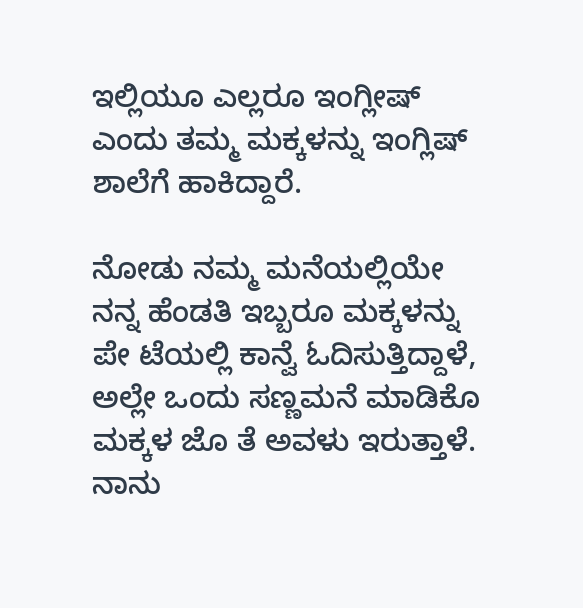ಇಲ್ಲಿಯೂ ಎಲ್ಲರೂ ಇಂಗ್ಲೀಷ್ ಎಂದು ತಮ್ಮ ಮಕ್ಕಳನ್ನು ಇಂಗ್ಲಿಷ್ ಶಾಲೆಗೆ ಹಾಕಿದ್ದಾರೆ.

ನೋಡು ನಮ್ಮ ಮನೆಯಲ್ಲಿಯೇ ನನ್ನ ಹೆಂಡತಿ ಇಬ್ಬರೂ ಮಕ್ಕಳನ್ನು ಪೇ ಟೆಯಲ್ಲಿ ಕಾನ್ವೆ ಓದಿಸುತ್ತಿದ್ದಾಳೆ, ಅಲ್ಲೇ ಒಂದು ಸಣ್ಣಮನೆ ಮಾಡಿಕೊ ಮಕ್ಕಳ ಜೊ ತೆ ಅವಳು ಇರುತ್ತಾಳೆ. ನಾನು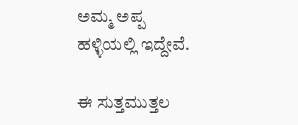ಅಮ್ಮ ಅಪ್ಪ ಹಳ್ಳಿಯಲ್ಲಿ ಇದ್ದೇವೆ.

ಈ ಸುತ್ತಮುತ್ತಲ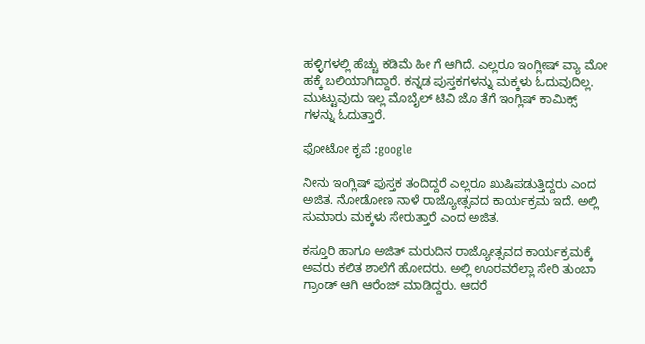ಹಳ್ಳಿಗಳಲ್ಲಿ ಹೆಚ್ಚು ಕಡಿಮೆ ಹೀ ಗೆ ಆಗಿದೆ. ಎಲ್ಲರೂ ಇಂಗ್ಲೀಷ್ ವ್ಯಾ ಮೋ ಹಕ್ಕೆ ಬಲಿಯಾಗಿದ್ದಾರೆ. ಕನ್ನಡ ಪುಸ್ತಕಗಳನ್ನು ಮಕ್ಕಳು ಓದುವುದಿಲ್ಲ. ಮುಟ್ಟುವುದು ಇಲ್ಲ ಮೊಬೈಲ್ ಟಿವಿ ಜೊ ತೆಗೆ ಇಂಗ್ಲಿಷ್ ಕಾಮಿಕ್ಸ್ ಗಳನ್ನು ಓದುತ್ತಾರೆ.

ಫೋಟೋ ಕೃಪೆ :google

ನೀನು ಇಂಗ್ಲಿಷ್ ಪುಸ್ತಕ ತಂದಿದ್ದರೆ ಎಲ್ಲರೂ ಖುಷಿಪಡುತ್ತಿದ್ದರು ಎಂದ ಅಜಿತ. ನೋಡೋಣ ನಾಳೆ ರಾಜ್ಯೋತ್ಸವದ ಕಾರ್ಯಕ್ರಮ ಇದೆ. ಅಲ್ಲಿ ಸುಮಾರು ಮಕ್ಕಳು ಸೇರುತ್ತಾರೆ ಎಂದ ಅಜಿತ.

ಕಸ್ತೂರಿ ಹಾಗೂ ಅಜಿತ್ ಮರುದಿನ ರಾಜ್ಯೋತ್ಸವದ ಕಾರ್ಯಕ್ರಮಕ್ಕೆ ಅವರು ಕಲಿತ ಶಾಲೆಗೆ ಹೋದರು. ಅಲ್ಲಿ ಊರವರೆಲ್ಲಾ ಸೇರಿ ತುಂಬಾ ಗ್ರಾಂಡ್ ಆಗಿ ಆರೆಂಜ್ ಮಾಡಿದ್ದರು. ಆದರೆ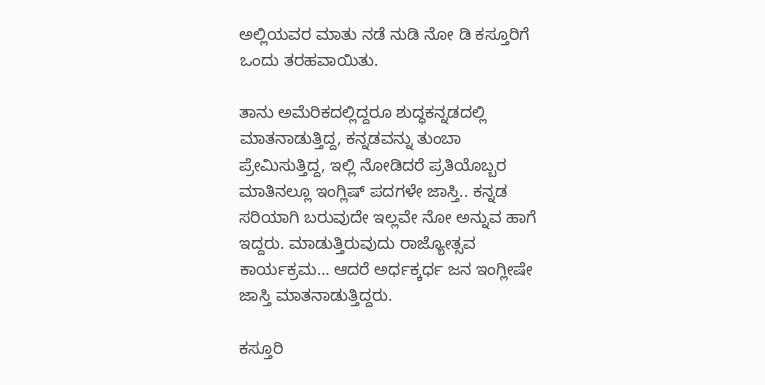ಅಲ್ಲಿಯವರ ಮಾತು ನಡೆ ನುಡಿ ನೋ ಡಿ ಕಸ್ತೂರಿಗೆ ಒಂದು ತರಹವಾಯಿತು.

ತಾನು ಅಮೆರಿಕದಲ್ಲಿದ್ದರೂ ಶುದ್ಧಕನ್ನಡದಲ್ಲಿ ಮಾತನಾಡುತ್ತಿದ್ದ, ಕನ್ನಡವನ್ನು ತುಂಬಾ ಪ್ರೇಮಿಸುತ್ತಿದ್ದ, ಇಲ್ಲಿ ನೋಡಿದರೆ ಪ್ರತಿಯೊಬ್ಬರ ಮಾತಿನಲ್ಲೂ ಇಂಗ್ಲಿಷ್ ಪದಗಳೇ ಜಾಸ್ತಿ.. ಕನ್ನಡ ಸರಿಯಾಗಿ ಬರುವುದೇ ಇಲ್ಲವೇ ನೋ ಅನ್ನುವ ಹಾಗೆ ಇದ್ದರು. ಮಾಡುತ್ತಿರುವುದು ರಾಜ್ಯೋತ್ಸವ ಕಾರ್ಯಕ್ರಮ… ಆದರೆ ಅರ್ಧಕ್ಕರ್ಧ ಜನ ಇಂಗ್ಲೀಷೇ ಜಾಸ್ತಿ ಮಾತನಾಡುತ್ತಿದ್ದರು.

ಕಸ್ತೂರಿ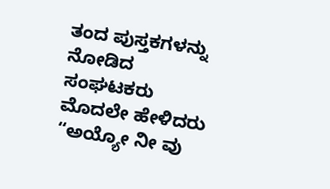ತಂದ ಪುಸ್ತಕಗಳನ್ನು ನೋಡಿದ ಸಂಘಟಕರು ಮೊದಲೇ ಹೇಳಿದರು “ಅಯ್ಯೋ ನೀ ವು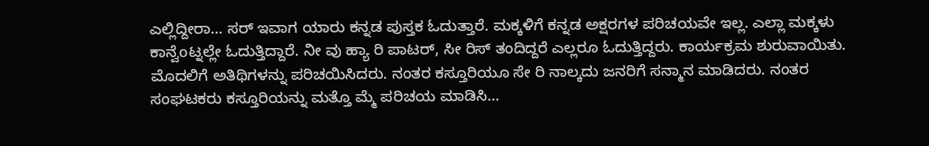ಎಲ್ಲಿದ್ದೀರಾ… ಸರ್ ಇವಾಗ ಯಾರು ಕನ್ನಡ ಪುಸ್ತಕ ಓದುತ್ತಾರೆ. ಮಕ್ಕಳಿಗೆ ಕನ್ನಡ ಅಕ್ಷರಗಳ ಪರಿಚಯವೇ ಇಲ್ಲ. ಎಲ್ಲಾ ಮಕ್ಕಳು ಕಾನ್ವೆoಟ್ನಲ್ಲೇ ಓದುತ್ತಿದ್ದಾರೆ. ನೀ ವು ಹ್ಯಾ ರಿ ಪಾಟರ್, ಸೀ ರಿಸ್ ತಂದಿದ್ದರೆ ಎಲ್ಲರೂ ಓದುತ್ತಿದ್ದರು. ಕಾರ್ಯಕ್ರಮ ಶುರುವಾಯಿತು. ಮೊದಲಿಗೆ ಅತಿಥಿಗಳನ್ನು ಪರಿಚಯಿಸಿದರು. ನಂತರ ಕಸ್ತೂರಿಯೂ ಸೇ ರಿ ನಾಲ್ಕದು ಜನರಿಗೆ ಸನ್ಮಾನ ಮಾಡಿದರು. ನಂತರ ಸಂಘಟಕರು ಕಸ್ತೂರಿಯನ್ನು ಮತ್ತೊ ಮ್ಮೆ ಪರಿಚಯ ಮಾಡಿಸಿ…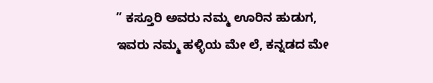” ಕಸ್ತೂರಿ ಅವರು ನಮ್ಮ ಊರಿನ ಹುಡುಗ, ಇವರು ನಮ್ಮ ಹಳ್ಳಿಯ ಮೇ ಲೆ, ಕನ್ನಡದ ಮೇ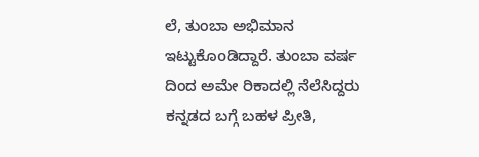ಲೆ, ತುಂಬಾ ಅಭಿಮಾನ ಇಟ್ಟುಕೊoಡಿದ್ದಾರೆ. ತುಂಬಾ ವರ್ಷ ದಿಂದ ಅಮೇ ರಿಕಾದಲ್ಲಿ ನೆಲೆಸಿದ್ದರು ಕನ್ನಡದ ಬಗ್ಗೆ ಬಹಳ ಪ್ರೀತಿ,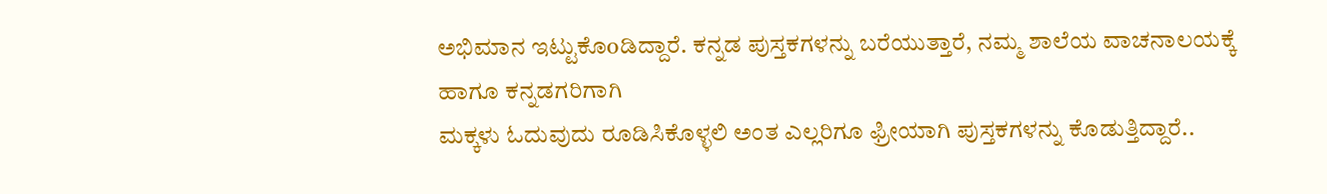ಅಭಿಮಾನ ಇಟ್ಟುಕೊoಡಿದ್ದಾರೆ. ಕನ್ನಡ ಪುಸ್ತಕಗಳನ್ನು ಬರೆಯುತ್ತಾರೆ, ನಮ್ಮ ಶಾಲೆಯ ವಾಚನಾಲಯಕ್ಕೆ ಹಾಗೂ ಕನ್ನಡಗರಿಗಾಗಿ
ಮಕ್ಕಳು ಓದುವುದು ರೂಡಿಸಿಕೊಳ್ಳಲಿ ಅಂತ ಎಲ್ಲರಿಗೂ ಫ್ರೀಯಾಗಿ ಪುಸ್ತಕಗಳನ್ನು ಕೊಡುತ್ತಿದ್ದಾರೆ..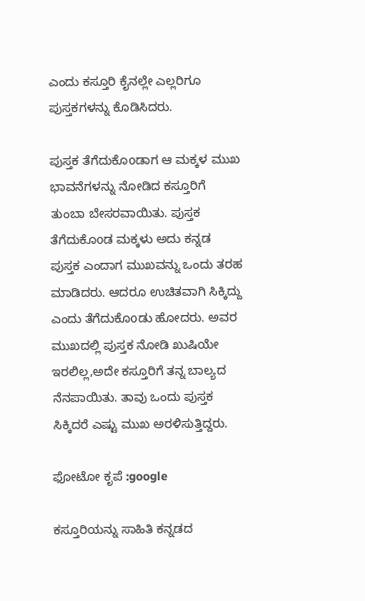ಎಂದು ಕಸ್ತೂರಿ ಕೈನಲ್ಲೇ ಎಲ್ಲರಿಗೂ ಪುಸ್ತಕಗಳನ್ನು ಕೊಡಿಸಿದರು.

ಪುಸ್ತಕ ತೆಗೆದುಕೊoಡಾಗ ಆ ಮಕ್ಕಳ ಮುಖ ಭಾವನೆಗಳನ್ನು ನೋಡಿದ ಕಸ್ತೂರಿಗೆ ತುಂಬಾ ಬೇಸರವಾಯಿತು. ಪುಸ್ತಕ ತೆಗೆದುಕೊoಡ ಮಕ್ಕಳು ಅದು ಕನ್ನಡ ಪುಸ್ತಕ ಎಂದಾಗ ಮುಖವನ್ನು ಒಂದು ತರಹ ಮಾಡಿದರು. ಆದರೂ ಉಚಿತವಾಗಿ ಸಿಕ್ಕಿದ್ದು ಎಂದು ತೆಗೆದುಕೊoಡು ಹೋದರು. ಅವರ ಮುಖದಲ್ಲಿ ಪುಸ್ತಕ ನೋಡಿ ಖುಷಿಯೇ ಇರಲಿಲ್ಲ,ಅದೇ ಕಸ್ತೂರಿಗೆ ತನ್ನ ಬಾಲ್ಯದ ನೆನಪಾಯಿತು. ತಾವು ಒಂದು ಪುಸ್ತಕ ಸಿಕ್ಕಿದರೆ ಎಷ್ಟು ಮುಖ ಅರಳಿಸುತ್ತಿದ್ದರು.

ಫೋಟೋ ಕೃಪೆ :google

ಕಸ್ತೂರಿಯನ್ನು ಸಾಹಿತಿ ಕನ್ನಡದ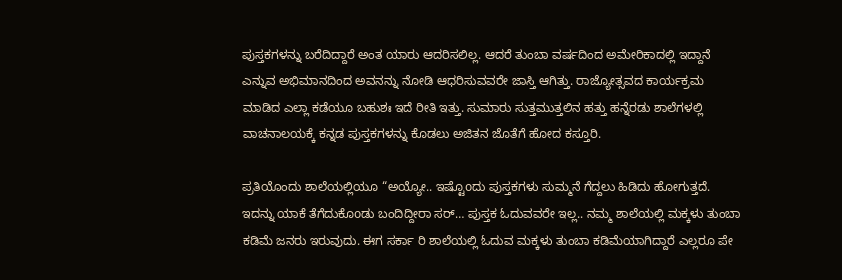ಪುಸ್ತಕಗಳನ್ನು ಬರೆದಿದ್ದಾರೆ ಅಂತ ಯಾರು ಆದರಿಸಲಿಲ್ಲ. ಆದರೆ ತುಂಬಾ ವರ್ಷದಿಂದ ಅಮೇರಿಕಾದಲ್ಲಿ ಇದ್ದಾನೆ ಎನ್ನುವ ಅಭಿಮಾನದಿಂದ ಅವನನ್ನು ನೋಡಿ ಆಧರಿಸುವವರೇ ಜಾಸ್ತಿ ಆಗಿತ್ತು. ರಾಜ್ಯೋತ್ಸವದ ಕಾರ್ಯಕ್ರಮ ಮಾಡಿದ ಎಲ್ಲಾ ಕಡೆಯೂ ಬಹುಶಃ ಇದೆ ರೀತಿ ಇತ್ತು. ಸುಮಾರು ಸುತ್ತಮುತ್ತಲಿನ ಹತ್ತು ಹನ್ನೆರಡು ಶಾಲೆಗಳಲ್ಲಿ ವಾಚನಾಲಯಕ್ಕೆ ಕನ್ನಡ ಪುಸ್ತಕಗಳನ್ನು ಕೊಡಲು ಅಜಿತನ ಜೊತೆಗೆ ಹೋದ ಕಸ್ತೂರಿ.

ಪ್ರತಿಯೊಂದು ಶಾಲೆಯಲ್ಲಿಯೂ “ಅಯ್ಯೋ.. ಇಷ್ಟೊoದು ಪುಸ್ತಕಗಳು ಸುಮ್ಮನೆ ಗೆದ್ದಲು ಹಿಡಿದು ಹೋಗುತ್ತದೆ. ಇದನ್ನು ಯಾಕೆ ತೆಗೆದುಕೊoಡು ಬಂದಿದ್ದೀರಾ ಸರ್… ಪುಸ್ತಕ ಓದುವವರೇ ಇಲ್ಲ.. ನಮ್ಮ ಶಾಲೆಯಲ್ಲಿ ಮಕ್ಕಳು ತುಂಬಾ ಕಡಿಮೆ ಜನರು ಇರುವುದು. ಈಗ ಸರ್ಕಾ ರಿ ಶಾಲೆಯಲ್ಲಿ ಓದುವ ಮಕ್ಕಳು ತುಂಬಾ ಕಡಿಮೆಯಾಗಿದ್ದಾರೆ ಎಲ್ಲರೂ ಪೇ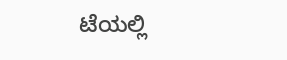ಟೆಯಲ್ಲಿ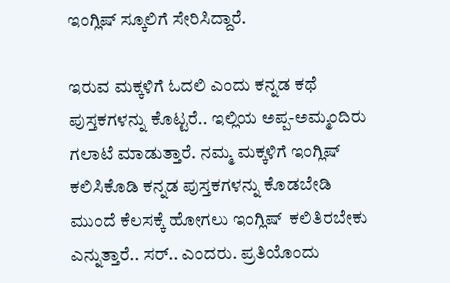ಇಂಗ್ಲಿಷ್ ಸ್ಕೂಲಿಗೆ ಸೇರಿಸಿದ್ದಾರೆ.

ಇರುವ ಮಕ್ಕಳಿಗೆ ಓದಲಿ ಎಂದು ಕನ್ನಡ ಕಥೆ ಪುಸ್ತಕಗಳನ್ನು ಕೊಟ್ಟರೆ.. ಇಲ್ಲಿಯ ಅಪ್ಪ-ಅಮ್ಮಂದಿರು ಗಲಾಟೆ ಮಾಡುತ್ತಾರೆ. ನಮ್ಮ ಮಕ್ಕಳಿಗೆ ಇಂಗ್ಲಿಷ್ ಕಲಿಸಿಕೊಡಿ ಕನ್ನಡ ಪುಸ್ತಕಗಳನ್ನು ಕೊಡಬೇಡಿ ಮುಂದೆ ಕೆಲಸಕ್ಕೆ ಹೋಗಲು ಇಂಗ್ಲಿಷ್  ಕಲಿತಿರಬೇಕು ಎನ್ನುತ್ತಾರೆ.. ಸರ್.. ಎಂದರು. ಪ್ರತಿಯೊಂದು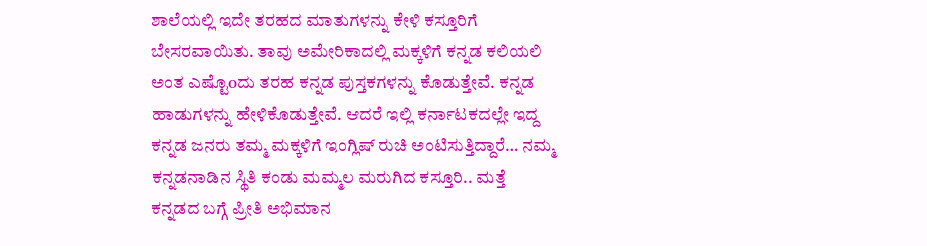ಶಾಲೆಯಲ್ಲಿ ಇದೇ ತರಹದ ಮಾತುಗಳನ್ನು ಕೇಳಿ ಕಸ್ತೂರಿಗೆ
ಬೇಸರವಾಯಿತು. ತಾವು ಅಮೇರಿಕಾದಲ್ಲಿ ಮಕ್ಕಳಿಗೆ ಕನ್ನಡ ಕಲಿಯಲಿ ಅಂತ ಎಷ್ಟೊoದು ತರಹ ಕನ್ನಡ ಪುಸ್ತಕಗಳನ್ನು ಕೊಡುತ್ತೇವೆ. ಕನ್ನಡ ಹಾಡುಗಳನ್ನು ಹೇಳಿಕೊಡುತ್ತೇವೆ. ಆದರೆ ಇಲ್ಲಿ ಕರ್ನಾಟಕದಲ್ಲೇ ಇದ್ದ ಕನ್ನಡ ಜನರು ತಮ್ಮ ಮಕ್ಕಳಿಗೆ ಇಂಗ್ಲಿಷ್ ರುಚಿ ಅಂಟಿಸುತ್ತಿದ್ದಾರೆ… ನಮ್ಮ ಕನ್ನಡನಾಡಿನ ಸ್ಥಿತಿ ಕಂಡು ಮಮ್ಮಲ ಮರುಗಿದ ಕಸ್ತೂರಿ.. ಮತ್ತೆ ಕನ್ನಡದ ಬಗ್ಗೆ ಪ್ರೀತಿ ಅಭಿಮಾನ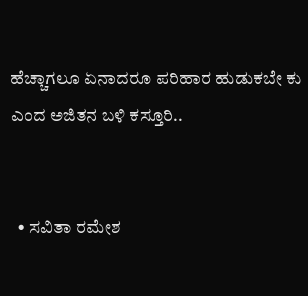ಹೆಚ್ಚಾಗಲೂ ಏನಾದರೂ ಪರಿಹಾರ ಹುಡುಕಬೇ ಕು ಎಂದ ಅಜಿತನ ಬಳಿ ಕಸ್ತೂರಿ..


  • ಸವಿತಾ ರಮೇಶ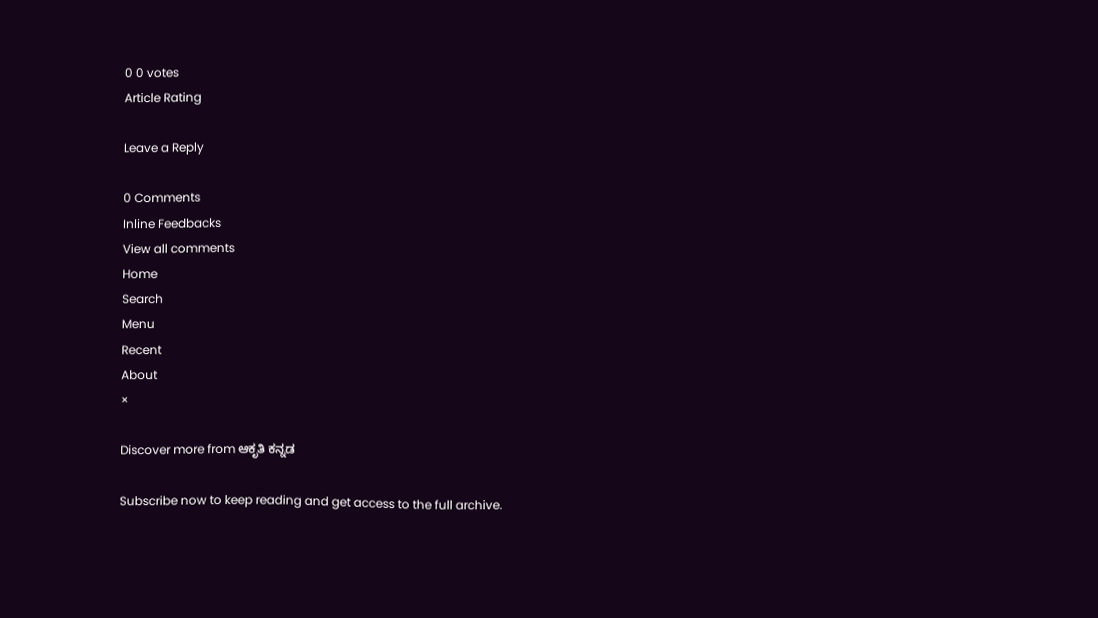0 0 votes
Article Rating

Leave a Reply

0 Comments
Inline Feedbacks
View all comments
Home
Search
Menu
Recent
About
×

Discover more from ಆಕೃತಿ ಕನ್ನಡ

Subscribe now to keep reading and get access to the full archive.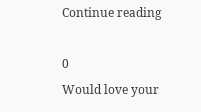Continue reading

0
Would love your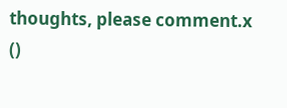thoughts, please comment.x
()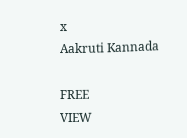x
Aakruti Kannada

FREE
VIEW